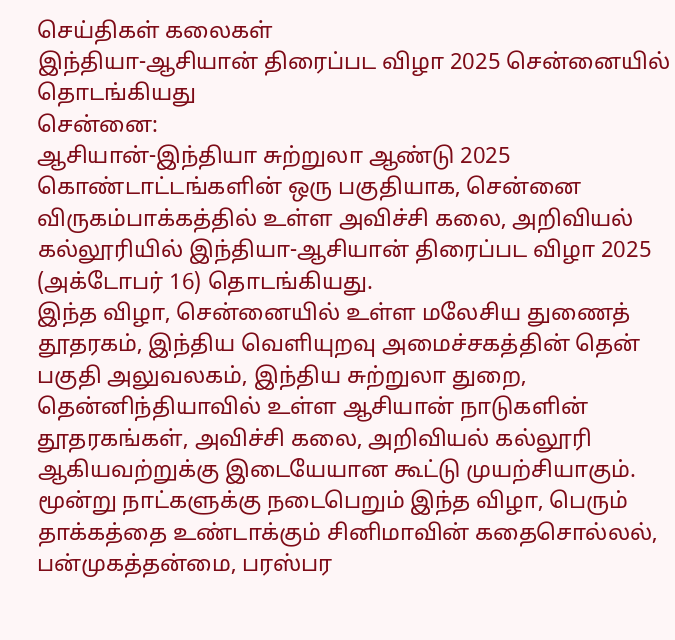செய்திகள் கலைகள்
இந்தியா-ஆசியான் திரைப்பட விழா 2025 சென்னையில் தொடங்கியது
சென்னை:
ஆசியான்-இந்தியா சுற்றுலா ஆண்டு 2025 கொண்டாட்டங்களின் ஒரு பகுதியாக, சென்னை விருகம்பாக்கத்தில் உள்ள அவிச்சி கலை, அறிவியல் கல்லூரியில் இந்தியா-ஆசியான் திரைப்பட விழா 2025 (அக்டோபர் 16) தொடங்கியது.
இந்த விழா, சென்னையில் உள்ள மலேசிய துணைத் தூதரகம், இந்திய வெளியுறவு அமைச்சகத்தின் தென் பகுதி அலுவலகம், இந்திய சுற்றுலா துறை, தென்னிந்தியாவில் உள்ள ஆசியான் நாடுகளின் தூதரகங்கள், அவிச்சி கலை, அறிவியல் கல்லூரி ஆகியவற்றுக்கு இடையேயான கூட்டு முயற்சியாகும்.
மூன்று நாட்களுக்கு நடைபெறும் இந்த விழா, பெரும் தாக்கத்தை உண்டாக்கும் சினிமாவின் கதைசொல்லல், பன்முகத்தன்மை, பரஸ்பர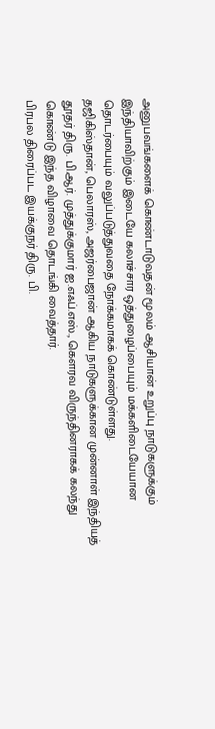அனுபவங்களைக் கொண்டாடுவதன் மூலம் ஆசியான் உறுப்பு நாடுகளுக்கும் இந்தியாவிற்கும் இடையே கலாச்சார ஒத்துழைப்பையும் மக்களிடையேயான தொடர்பையும் வலுப்படுத்துவதை நோக்கமாகக் கொண்டுள்ளது.
தஜிகிஸ்தான், பெலாரஸ், அஜர்பைஜான் ஆகிய நாடுகளுக்கான முன்னாள் இந்தியத் தூதர் திரு. பி.ஆர். முத்துக்குமார் ஐ.எஃப்.எஸ்., கௌரவ விருந்தினராகக் கலந்து கொண்டு இந்த விழாவை தொடங்கி வைத்தார்.
பிரபல திரைப்பட இயக்குநர் திரு. பி.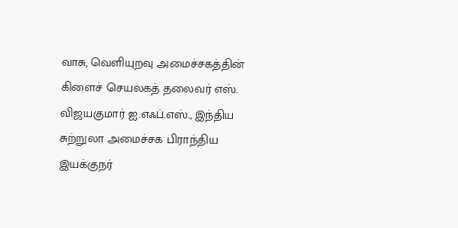வாசு, வெளியுறவு அமைச்சகத்தின் கிளைச் செயலகத் தலைவர் எஸ். விஜயகுமார் ஐ.எஃப்.எஸ்., இந்திய சுற்றுலா அமைச்சக பிராந்திய இயக்குநர்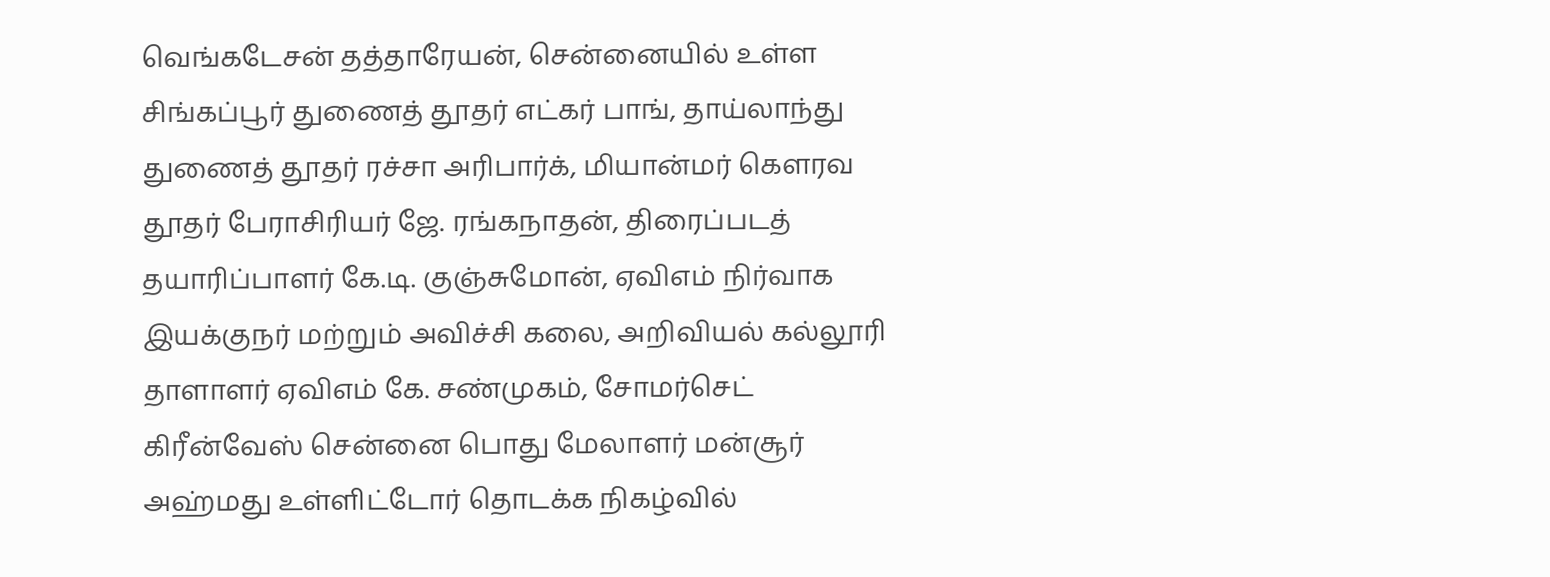வெங்கடேசன் தத்தாரேயன், சென்னையில் உள்ள சிங்கப்பூர் துணைத் தூதர் எட்கர் பாங், தாய்லாந்து துணைத் தூதர் ரச்சா அரிபார்க், மியான்மர் கௌரவ தூதர் பேராசிரியர் ஜே. ரங்கநாதன், திரைப்படத் தயாரிப்பாளர் கே.டி. குஞ்சுமோன், ஏவிஎம் நிர்வாக இயக்குநர் மற்றும் அவிச்சி கலை, அறிவியல் கல்லூரி தாளாளர் ஏவிஎம் கே. சண்முகம், சோமர்செட் கிரீன்வேஸ் சென்னை பொது மேலாளர் மன்சூர் அஹ்மது உள்ளிட்டோர் தொடக்க நிகழ்வில்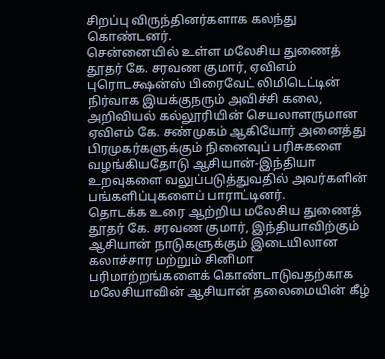சிறப்பு விருந்தினர்களாக கலந்து கொண்டனர்.
சென்னையில் உள்ள மலேசிய துணைத் தூதர் கே. சரவண குமார், ஏவிஎம் புரொடக்ஷன்ஸ் பிரைவேட் லிமிடெட்டின் நிர்வாக இயக்குநரும் அவிச்சி கலை, அறிவியல் கல்லூரியின் செயலாளருமான ஏவிஎம் கே. சண்முகம் ஆகியோர் அனைத்து பிரமுகர்களுக்கும் நினைவுப் பரிசுகளை வழங்கியதோடு ஆசியான்-இந்தியா உறவுகளை வலுப்படுத்துவதில் அவர்களின் பங்களிப்புகளைப் பாராட்டினர்.
தொடக்க உரை ஆற்றிய மலேசிய துணைத் தூதர் கே. சரவண குமார், இந்தியாவிற்கும் ஆசியான் நாடுகளுக்கும் இடையிலான கலாச்சார மற்றும் சினிமா பரிமாற்றங்களைக் கொண்டாடுவதற்காக மலேசியாவின் ஆசியான் தலைமையின் கீழ்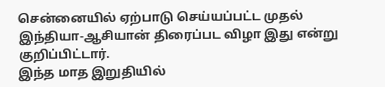சென்னையில் ஏற்பாடு செய்யப்பட்ட முதல் இந்தியா-ஆசியான் திரைப்பட விழா இது என்று குறிப்பிட்டார்.
இந்த மாத இறுதியில்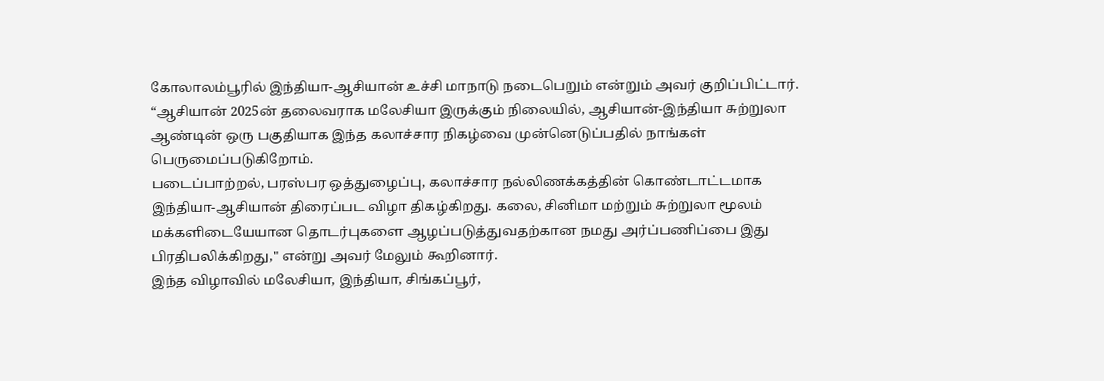கோலாலம்பூரில் இந்தியா-ஆசியான் உச்சி மாநாடு நடைபெறும் என்றும் அவர் குறிப்பிட்டார்.
“ஆசியான் 2025ன் தலைவராக மலேசியா இருக்கும் நிலையில், ஆசியான்-இந்தியா சுற்றுலா ஆண்டின் ஒரு பகுதியாக இந்த கலாச்சார நிகழ்வை முன்னெடுப்பதில் நாங்கள் பெருமைப்படுகிறோம்.
படைப்பாற்றல், பரஸ்பர ஒத்துழைப்பு, கலாச்சார நல்லிணக்கத்தின் கொண்டாட்டமாக இந்தியா-ஆசியான் திரைப்பட விழா திகழ்கிறது. கலை, சினிமா மற்றும் சுற்றுலா மூலம் மக்களிடையேயான தொடர்புகளை ஆழப்படுத்துவதற்கான நமது அர்ப்பணிப்பை இது பிரதிபலிக்கிறது," என்று அவர் மேலும் கூறினார்.
இந்த விழாவில் மலேசியா, இந்தியா, சிங்கப்பூர்,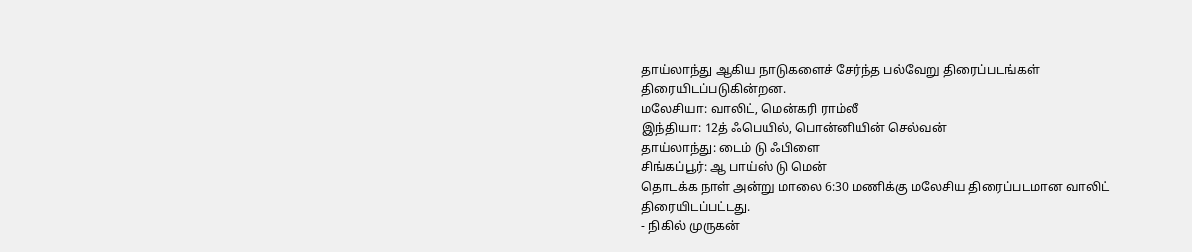தாய்லாந்து ஆகிய நாடுகளைச் சேர்ந்த பல்வேறு திரைப்படங்கள் திரையிடப்படுகின்றன.
மலேசியா: வாலிட், மென்கரி ராம்லீ
இந்தியா: 12த் ஃபெயில், பொன்னியின் செல்வன்
தாய்லாந்து: டைம் டு ஃபிளை
சிங்கப்பூர்: ஆ பாய்ஸ் டு மென்
தொடக்க நாள் அன்று மாலை 6:30 மணிக்கு மலேசிய திரைப்படமான வாலிட் திரையிடப்பட்டது.
- நிகில் முருகன்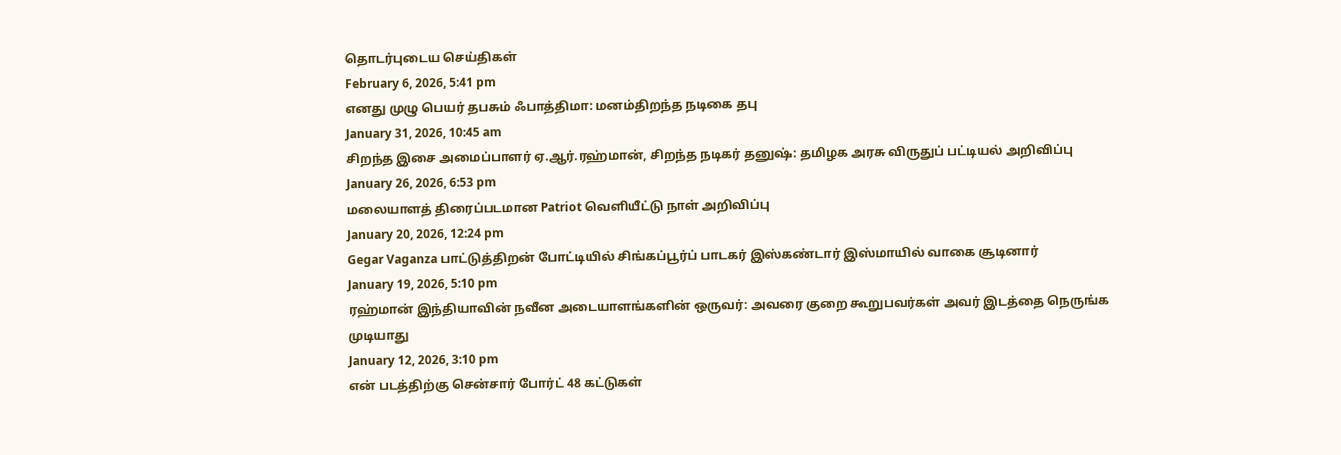தொடர்புடைய செய்திகள்
February 6, 2026, 5:41 pm
எனது முழு பெயர் தபசும் ஃபாத்திமா: மனம்திறந்த நடிகை தபு
January 31, 2026, 10:45 am
சிறந்த இசை அமைப்பாளர் ஏ.ஆர்.ரஹ்மான், சிறந்த நடிகர் தனுஷ்: தமிழக அரசு விருதுப் பட்டியல் அறிவிப்பு
January 26, 2026, 6:53 pm
மலையாளத் திரைப்படமான Patriot வெளியீட்டு நாள் அறிவிப்பு
January 20, 2026, 12:24 pm
Gegar Vaganza பாட்டுத்திறன் போட்டியில் சிங்கப்பூர்ப் பாடகர் இஸ்கண்டார் இஸ்மாயில் வாகை சூடினார்
January 19, 2026, 5:10 pm
ரஹ்மான் இந்தியாவின் நவீன அடையாளங்களின் ஒருவர்: அவரை குறை கூறுபவர்கள் அவர் இடத்தை நெருங்க முடியாது
January 12, 2026, 3:10 pm
என் படத்திற்கு சென்சார் போர்ட் 48 கட்டுகள்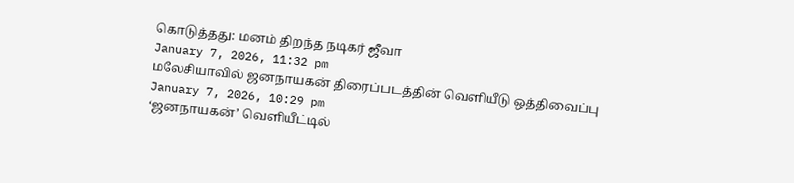கொடுத்தது: மனம் திறந்த நடிகர் ஜீவா
January 7, 2026, 11:32 pm
மலேசியாவில் ஜனநாயகன் திரைப்படத்தின் வெளியீடு ஒத்திவைப்பு
January 7, 2026, 10:29 pm
‘ஜனநாயகன்’ வெளியீட்டில்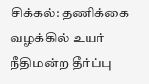சிக்கல்: தணிக்கை வழக்கில் உயர் நீதிமன்ற தீர்ப்பு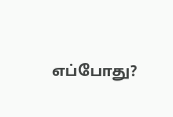எப்போது?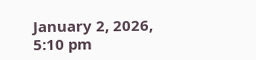January 2, 2026, 5:10 pm